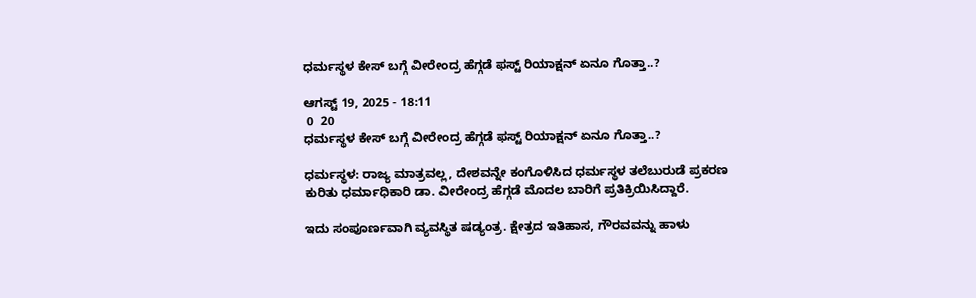ಧರ್ಮಸ್ಥಳ ಕೇಸ್‌ ಬಗ್ಗೆ ವೀರೇಂದ್ರ ಹೆಗ್ಗಡೆ ಫಸ್ಟ್ ರಿಯಾಕ್ಷನ್ ಏನೂ ಗೊತ್ತಾ..?

ಆಗಸ್ಟ್ 19, 2025 - 18:11
 0  20
ಧರ್ಮಸ್ಥಳ ಕೇಸ್‌ ಬಗ್ಗೆ ವೀರೇಂದ್ರ ಹೆಗ್ಗಡೆ ಫಸ್ಟ್ ರಿಯಾಕ್ಷನ್ ಏನೂ ಗೊತ್ತಾ..?

ಧರ್ಮಸ್ಥಳ: ರಾಜ್ಯ ಮಾತ್ರವಲ್ಲ, ದೇಶವನ್ನೇ ಕಂಗೊಳಿಸಿದ ಧರ್ಮಸ್ಥಳ ತಲೆಬುರುಡೆ ಪ್ರಕರಣ ಕುರಿತು ಧರ್ಮಾಧಿಕಾರಿ ಡಾ. ವೀರೇಂದ್ರ ಹೆಗ್ಗಡೆ ಮೊದಲ ಬಾರಿಗೆ ಪ್ರತಿಕ್ರಿಯಿಸಿದ್ದಾರೆ.

ಇದು ಸಂಪೂರ್ಣವಾಗಿ ವ್ಯವಸ್ಥಿತ ಷಡ್ಯಂತ್ರ. ಕ್ಷೇತ್ರದ ಇತಿಹಾಸ, ಗೌರವವನ್ನು ಹಾಳು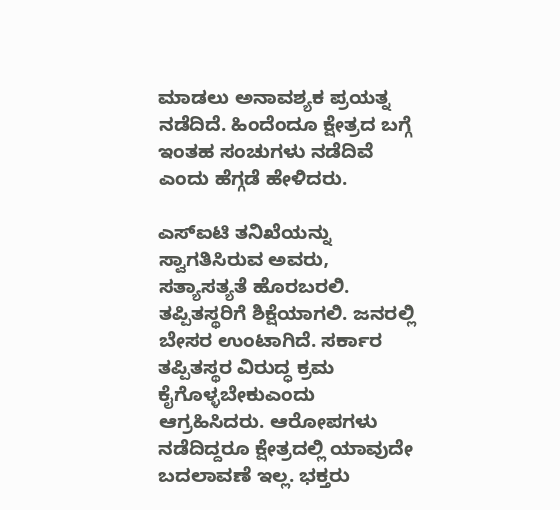ಮಾಡಲು ಅನಾವಶ್ಯಕ ಪ್ರಯತ್ನ ನಡೆದಿದೆ. ಹಿಂದೆಂದೂ ಕ್ಷೇತ್ರದ ಬಗ್ಗೆ ಇಂತಹ ಸಂಚುಗಳು ನಡೆದಿವೆ ಎಂದು ಹೆಗ್ಗಡೆ ಹೇಳಿದರು.

ಎಸ್ಐಟಿ ತನಿಖೆಯನ್ನು ಸ್ವಾಗತಿಸಿರುವ ಅವರು, ಸತ್ಯಾಸತ್ಯತೆ ಹೊರಬರಲಿ. ತಪ್ಪಿತಸ್ಥರಿಗೆ ಶಿಕ್ಷೆಯಾಗಲಿ. ಜನರಲ್ಲಿ ಬೇಸರ ಉಂಟಾಗಿದೆ. ಸರ್ಕಾರ ತಪ್ಪಿತಸ್ಥರ ವಿರುದ್ಧ ಕ್ರಮ ಕೈಗೊಳ್ಳಬೇಕುಎಂದು ಆಗ್ರಹಿಸಿದರು. ಆರೋಪಗಳು ನಡೆದಿದ್ದರೂ ಕ್ಷೇತ್ರದಲ್ಲಿ ಯಾವುದೇ ಬದಲಾವಣೆ ಇಲ್ಲ. ಭಕ್ತರು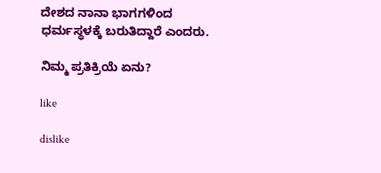ದೇಶದ ನಾನಾ ಭಾಗಗಳಿಂದ ಧರ್ಮಸ್ಥಳಕ್ಕೆ ಬರುತಿದ್ದಾರೆ ಎಂದರು.

ನಿಮ್ಮ ಪ್ರತಿಕ್ರಿಯೆ ಏನು?

like

dislike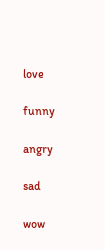love

funny

angry

sad

wow